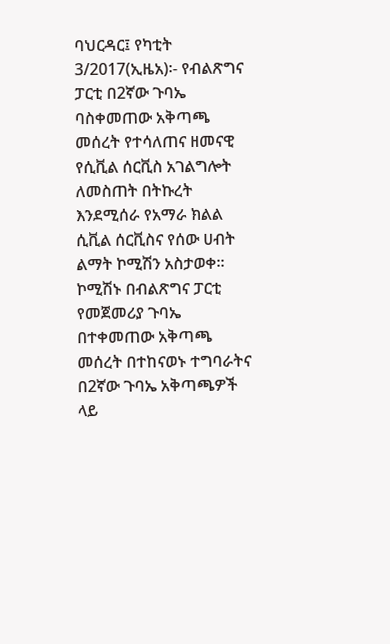ባህርዳር፤ የካቲት 3/2017(ኢዜአ)፡- የብልጽግና ፓርቲ በ2ኛው ጉባኤ ባስቀመጠው አቅጣጫ መሰረት የተሳለጠና ዘመናዊ የሲቪል ሰርቪስ አገልግሎት ለመስጠት በትኩረት እንደሚሰራ የአማራ ክልል ሲቪል ሰርቪስና የሰው ሀብት ልማት ኮሚሽን አስታወቀ።
ኮሚሽኑ በብልጽግና ፓርቲ የመጀመሪያ ጉባኤ በተቀመጠው አቅጣጫ መሰረት በተከናወኑ ተግባራትና በ2ኛው ጉባኤ አቅጣጫዎች ላይ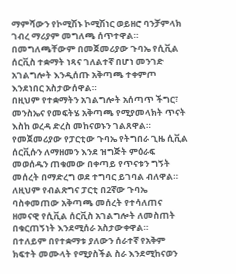ማምሻውን የኮሚሽኑ ኮሚሽነር ወይዘሮ ባንቻምላክ ገብረ ማሪያም መግለጫ ሰጥተዋል።
በመግለጫቸውም በመጀመሪያው ጉባኤ የሲቪል ሰርቪስ ተቋማት ነጻና ገለልተኛ በሆነ መንገድ አገልግሎት እንዲሰጡ አቅጣጫ ተቀምጦ እንደነበር አስታውሰዋል።
በዚህም የተቋማትን አገልግሎት አሰጣጥ ችግር፣ መንስኤና የመፍትሄ አቅጣጫ የሚያመላክት ጥናት እስከ ወረዳ ድረስ መከናወኑን ገልጸዋል።
የመጀመሪያው የፓርቲው ጉባኤ የትግበራ ጊዜ ሲቪል ሰርቪሱን ለማዘመን እንደ ዝግጅት ምዕራፍ መወሰዱን ጠቁመው በቀጣይ የጥናቱን ግኝት መሰረት በማድረግ ወደ ተግባር ይገባል ብለዋል።
ለዚህም የብልጽግና ፓርቲ በ2ኛው ጉባኤ ባስቀመጠው አቅጣጫ መሰረት የተሳለጠና ዘመናዊ የሲቪል ሰርቪስ አገልግሎት ለመስጠት በቁርጠኝነት እንደሚሰራ አስታውቀዋል።
በተለይም በየተቋማቱ ያለውን ሰራተኛ የአቅም ክፍተት መሙላት የሚያስችል ስራ እንደሚከናወን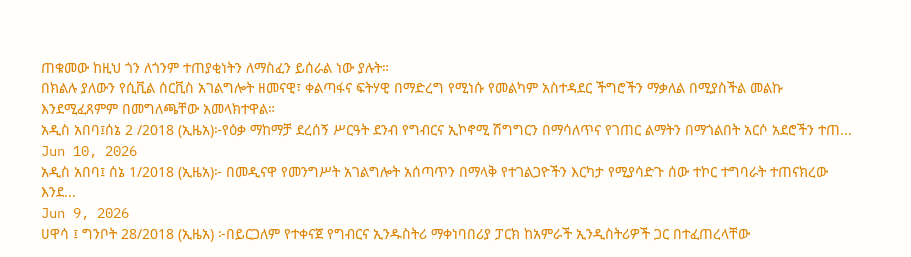ጠቁመው ከዚህ ጎን ለጎንም ተጠያቂነትን ለማስፈን ይሰራል ነው ያሉት።
በክልሉ ያለውን የሲቪል ሰርቪስ አገልግሎት ዘመናዊ፣ ቀልጣፋና ፍትሃዊ በማድረግ የሚነሱ የመልካም አስተዳደር ችግሮችን ማቃለል በሚያስችል መልኩ እንደሚፈጸምም በመግለጫቸው አመላክተዋል።
አዲስ አበባ፤ሰኔ 2 /2018 (ኢዜአ)፦የዕቃ ማከማቻ ደረሰኝ ሥርዓት ደንብ የግብርና ኢኮኖሚ ሽግግርን በማሳለጥና የገጠር ልማትን በማጎልበት አርሶ አደሮችን ተጠ...
Jun 10, 2026
አዲስ አበባ፤ ሰኔ 1/2018 (ኢዜአ)፦ በመዲናዋ የመንግሥት አገልግሎት አሰጣጥን በማላቅ የተገልጋዮችን እርካታ የሚያሳድጉ ሰው ተኮር ተግባራት ተጠናክረው እንደ...
Jun 9, 2026
ሀዋሳ ፤ ግንቦት 28/2018 (ኢዜአ) ፦በይርጋለም የተቀናጀ የግብርና ኢንዱስትሪ ማቀነባበሪያ ፓርክ ከአምራች ኢንዲስትሪዎች ጋር በተፈጠረላቸው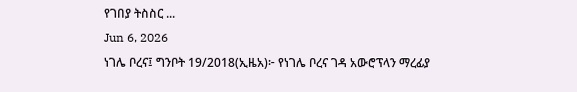የገበያ ትስስር ...
Jun 6, 2026
ነገሌ ቦረና፤ ግንቦት 19/2018(ኢዜአ)፦ የነገሌ ቦረና ገዳ አውሮፕላን ማረፊያ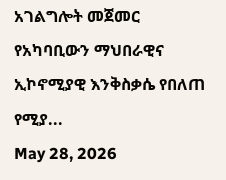አገልግሎት መጀመር የአካባቢውን ማህበራዊና ኢኮኖሚያዊ እንቅስቃሴ የበለጠ የሚያ...
May 28, 2026